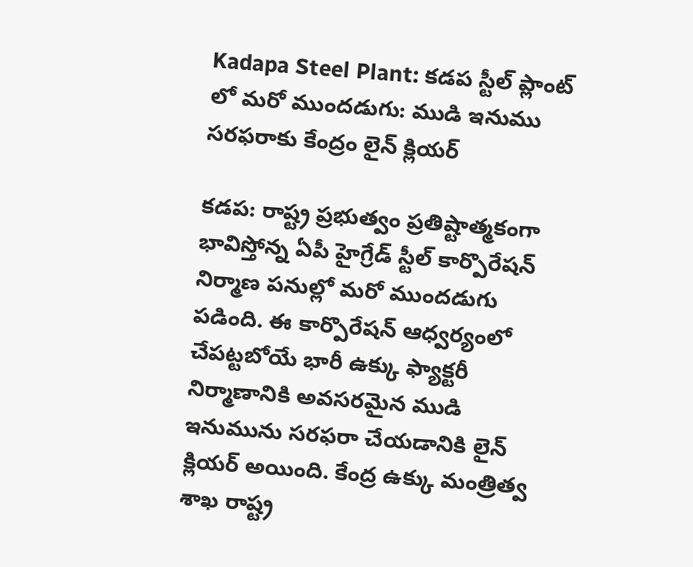Kadapa Steel Plant: కడప స్టీల్ ప్లాంట్ లో మరో ముందడుగు: ముడి ఇనుము సరఫరాకు కేంద్రం లైన్ క్లియర్

కడప: రాష్ట్ర ప్రభుత్వం ప్రతిష్టాత్మకంగా భావిస్తోన్న ఏపీ హైగ్రేడ్ స్టీల్ కార్పొరేషన్ నిర్మాణ పనుల్లో మరో ముందడుగు పడింది. ఈ కార్పొరేషన్ ఆధ్వర్యంలో చేపట్టబోయే భారీ ఉక్కు ఫ్యాక్టరీ నిర్మాణానికి అవసరమైన ముడి ఇనుమును సరఫరా చేయడానికి లైన్ క్లియర్ అయింది. కేంద్ర ఉక్కు మంత్రిత్వ శాఖ రాష్ట్ర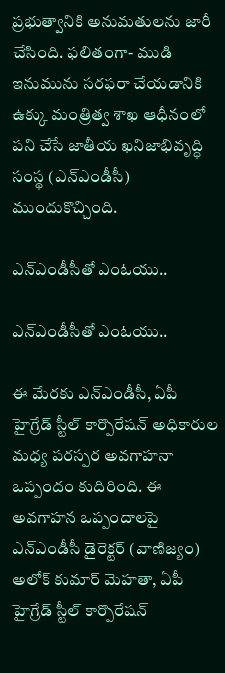ప్రభుత్వానికి అనుమతులను జారీ చేసింది. ఫలితంగా- ముడి ఇనుమును సరఫరా చేయడానికి ఉక్కు మంత్రిత్వ శాఖ ఆధీనంలో పని చేసే జాతీయ ఖనిజాభివృద్ధి సంస్థ (ఎన్ఎండీసీ) ముందుకొచ్చింది.

ఎన్ఎండీసీతో ఎంఓయు..

ఎన్ఎండీసీతో ఎంఓయు..

ఈ మేరకు ఎన్ఎండీసీ, ఏపీ హైగ్రేడ్ స్టీల్ కార్పొరేషన్ అధికారుల మధ్య పరస్పర అవగాహనా ఒప్పందం కుదిరింది. ఈ అవగాహన ఒప్పందాలపై ఎన్ఎండీసీ డైరెక్టర్ (వాణిజ్యం) అలోక్ కుమార్ మెహతా, ఏపీ హైగ్రేడ్ స్టీల్ కార్పొరేషన్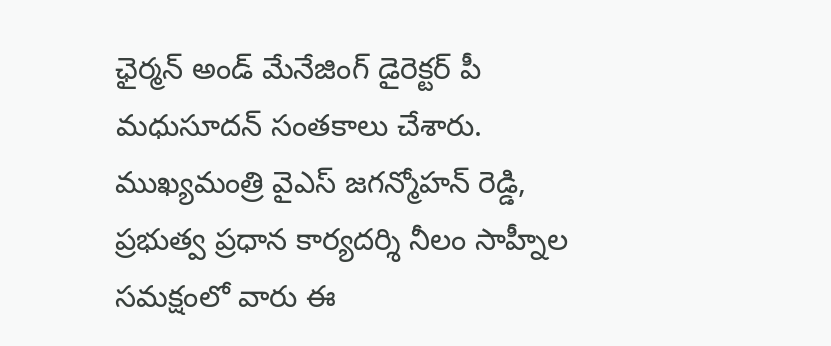ఛైర్మన్ అండ్ మేనేజింగ్ డైరెక్టర్ పీ మధుసూదన్ సంతకాలు చేశారు. ముఖ్యమంత్రి వైఎస్ జగన్మోహన్ రెడ్డి, ప్రభుత్వ ప్రధాన కార్యదర్శి నీలం సాహ్నీల సమక్షంలో వారు ఈ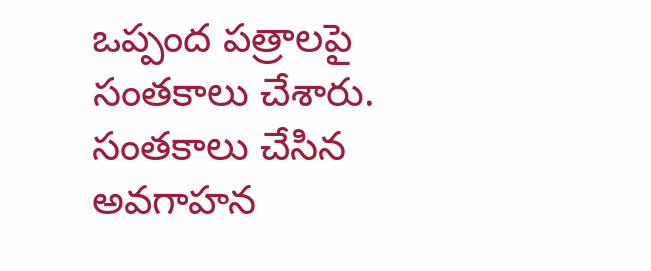ఒప్పంద పత్రాలపై సంతకాలు చేశారు. సంతకాలు చేసిన అవగాహన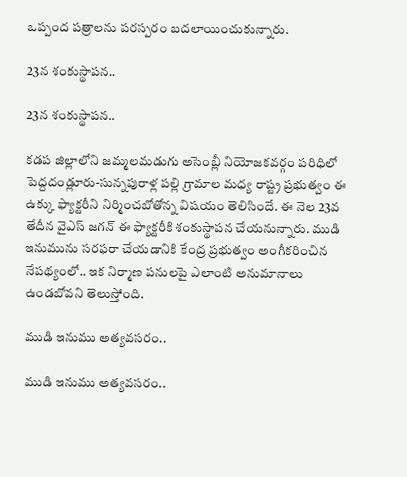ఒప్పంద పత్రాలను పరస్పరం బదలాయించుకున్నారు.

23న శంకుస్థాపన..

23న శంకుస్థాపన..

కడప జిల్లాలోని జమ్మలమడుగు అసెంబ్లీ నియోజకవర్గం పరిధిలో పెద్దదండ్లూరు-సున్నపురాళ్ల పల్లి గ్రామాల మధ్య రాష్ట్ర ప్రభుత్వం ఈ ఉక్కు ఫ్యాక్టరీని నిర్మించబోతోన్న విషయం తెలిసిందే. ఈ నెల 23వ తేదీన వైఎస్ జగన్ ఈ ఫ్యాక్టరీకి శంకుస్థాపన చేయనున్నారు. ముడి ఇనుమును సరఫరా చేయడానికి కేంద్ర ప్రభుత్వం అంగీకరించిన నేపథ్యంలో.. ఇక నిర్మాణ పనులపై ఎలాంటి అనుమానాలు ఉండబోవని తెలుస్తోంది.

ముడి ఇనుము అత్యవసరం..

ముడి ఇనుము అత్యవసరం..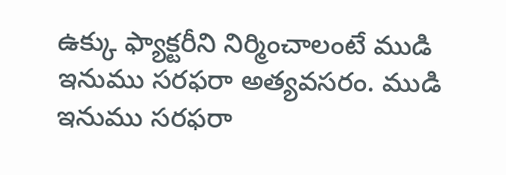ఉక్కు ఫ్యాక్టరీని నిర్మించాలంటే ముడి ఇనుము సరఫరా అత్యవసరం. ముడి ఇనుము సరఫరా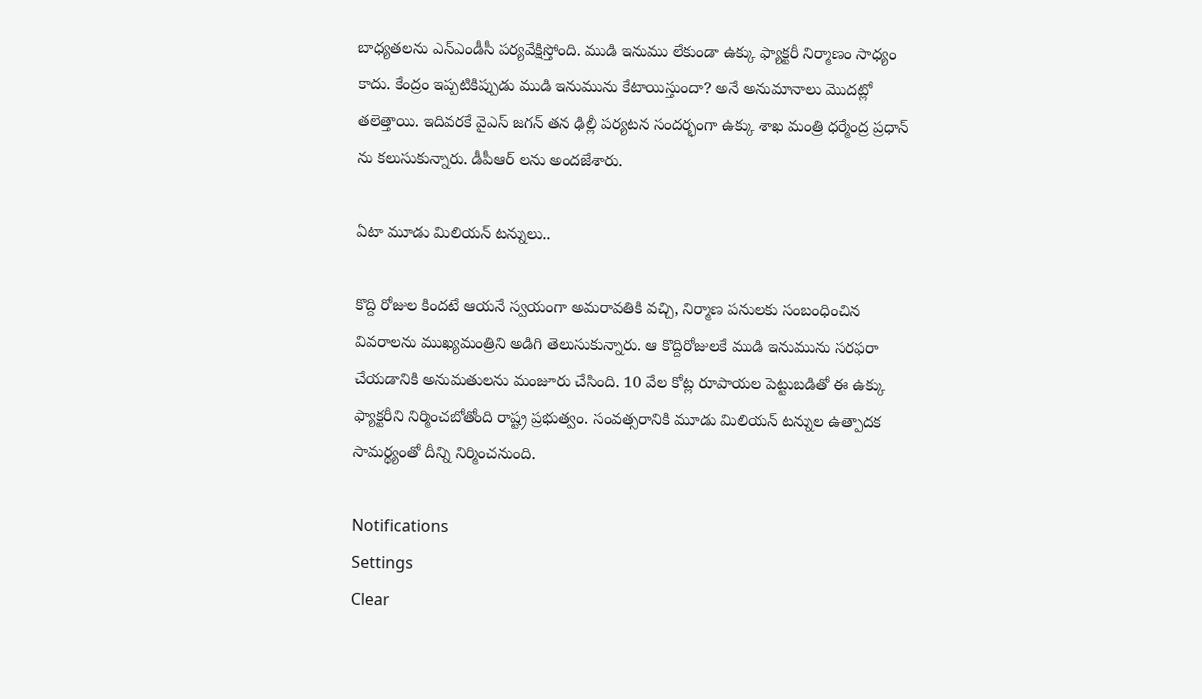బాధ్యతలను ఎన్ఎండీసీ పర్యవేక్షిస్తోంది. ముడి ఇనుము లేకుండా ఉక్కు ఫ్యాక్టరీ నిర్మాణం సాధ్యం కాదు. కేంద్రం ఇప్పటికిప్పుడు ముడి ఇనుమును కేటాయిస్తుందా? అనే అనుమానాలు మొదట్లో తలెత్తాయి. ఇదివరకే వైఎస్ జగన్ తన ఢిల్లీ పర్యటన సందర్భంగా ఉక్కు శాఖ మంత్రి ధర్మేంద్ర ప్రధాన్ ను కలుసుకున్నారు. డీపీఆర్ లను అందజేశారు.

ఏటా మూడు మిలియన్ టన్నులు..

కొద్ది రోజుల కిందటే ఆయనే స్వయంగా అమరావతికి వచ్చి, నిర్మాణ పనులకు సంబంధించిన వివరాలను ముఖ్యమంత్రిని అడిగి తెలుసుకున్నారు. ఆ కొద్దిరోజులకే ముడి ఇనుమును సరఫరా చేయడానికి అనుమతులను మంజూరు చేసింది. 10 వేల కోట్ల రూపాయల పెట్టుబడితో ఈ ఉక్కు ఫ్యాక్టరీని నిర్మించబోతోంది రాష్ట్ర ప్రభుత్వం. సంవత్సరానికి మూడు మిలియన్ టన్నుల ఉత్పాదక సామర్థ్యంతో దీన్ని నిర్మించనుంది.

Notifications
Settings
Clear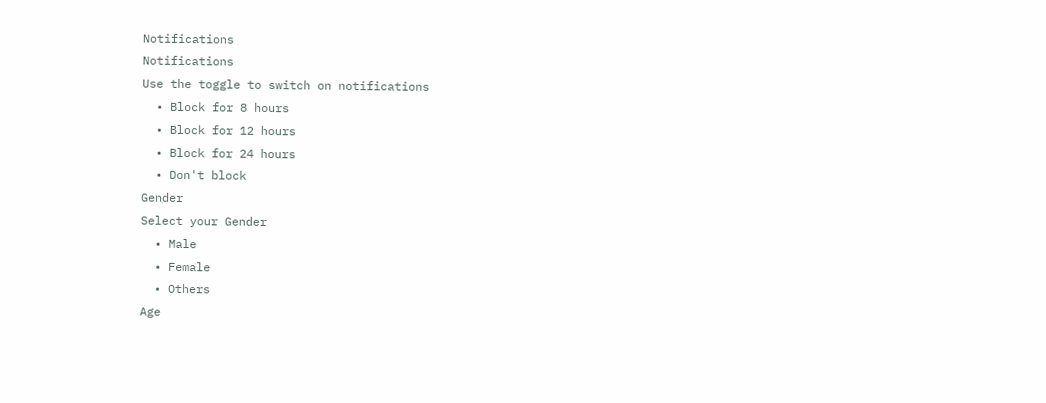Notifications
Notifications
Use the toggle to switch on notifications
  • Block for 8 hours
  • Block for 12 hours
  • Block for 24 hours
  • Don't block
Gender
Select your Gender
  • Male
  • Female
  • Others
Age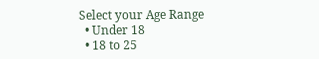Select your Age Range
  • Under 18
  • 18 to 25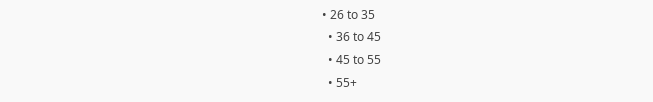• 26 to 35
  • 36 to 45
  • 45 to 55
  • 55+